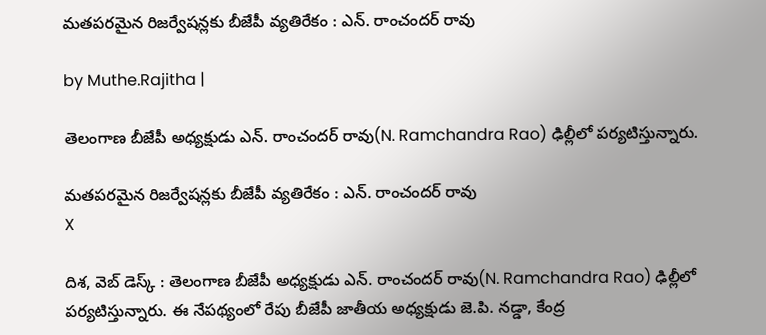మతపరమైన రిజర్వేషన్లకు బీజేపీ వ్యతిరేకం : ఎన్. రాంచందర్ రావు

by Muthe.Rajitha |

తెలంగాణ బీజేపీ అధ్యక్షుడు ఎన్. రాంచందర్ రావు(N. Ramchandra Rao) ఢిల్లీలో పర్యటిస్తున్నారు.

మతపరమైన రిజర్వేషన్లకు బీజేపీ వ్యతిరేకం : ఎన్. రాంచందర్ రావు
X

దిశ, వెబ్ డెస్క్ : తెలంగాణ బీజేపీ అధ్యక్షుడు ఎన్. రాంచందర్ రావు(N. Ramchandra Rao) ఢిల్లీలో పర్యటిస్తున్నారు. ఈ నేపథ్యంలో రేపు బీజేపీ జాతీయ అధ్యక్షుడు జె.పి. నడ్డా, కేంద్ర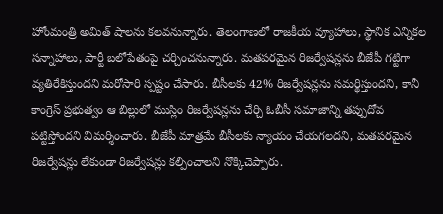హోంమంత్రి అమిత్ షాలను కలవనున్నారు. తెలంగాణలో రాజకీయ వ్యూహాలు, స్థానిక ఎన్నికల సన్నాహాలు, పార్టీ బలోపేతంపై చర్చించనున్నారు. మతపరమైన రిజర్వేషన్లను బీజేపీ గట్టిగా వ్యతిరేకిస్తుందని మరోసారి స్పష్టం చేసారు. బీసీలకు 42% రిజర్వేషన్లను సమర్థిస్తుందని, కానీ కాంగ్రెస్ ప్రభుత్వం ఆ బిల్లులో ముస్లిం రిజర్వేషన్లను చేర్చి ఓబీసీ సమాజాన్ని తప్పుదోవ పట్టిస్తోందని విమర్శించారు. బీజేపీ మాత్రమే బీసీలకు న్యాయం చేయగలదని, మతపరమైన రిజర్వేషన్లు లేకుండా రిజర్వేషన్లు కల్పించాలని నొక్కిచెప్పారు.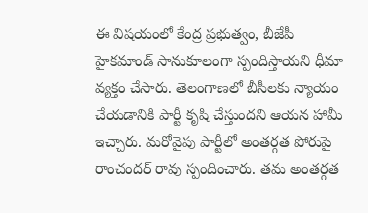ఈ విషయంలో కేంద్ర ప్రభుత్వం, బీజేపీ హైకమాండ్ సానుకూలంగా స్పందిస్తాయని ధీమా వ్యక్తం చేసారు. తెలంగాణలో బీసీలకు న్యాయం చేయడానికి పార్టీ కృషి చేస్తుందని ఆయన హామీ ఇచ్చారు. మరోవైపు పార్టీలో అంతర్గత పోరుపై రాంచందర్ రావు స్పందించారు. తమ అంతర్గత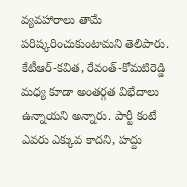వ్యవహారాలు తామే పరిష్కరించుకుంటామని తెలిపారు. కేటీఆర్-కవిత, రేవంత్-కోమటిరెడ్డి మధ్య కూడా అంతర్గత విభేదాలు ఉన్నాయని అన్నారు. పార్టీ కంటే ఎవరు ఎక్కువ కాదని, హద్దు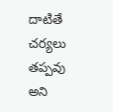దాటితే చర్యలు తప్పవు అని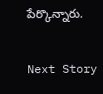పేర్కొన్నారు.

Next Story